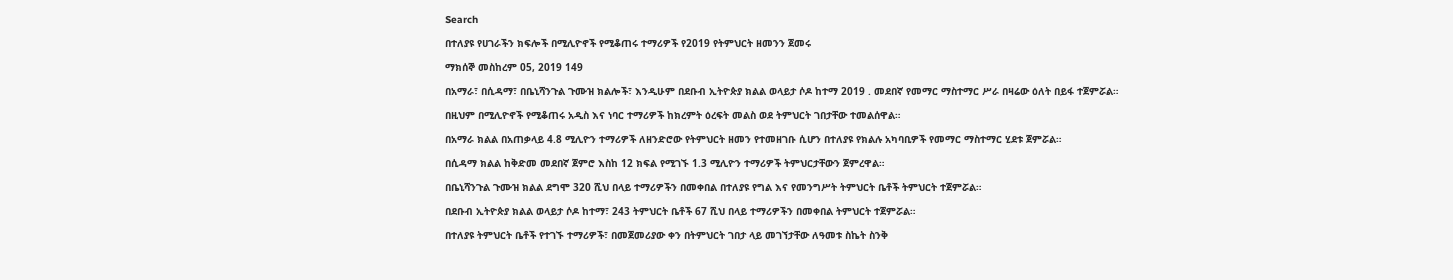Search

በተለያዩ የሀገራችን ክፍሎች በሚሊዮኖች የሚቆጠሩ ተማሪዎች የ2019 የትምህርት ዘመንን ጀመሩ

ማክሰኞ መስከረም 05, 2019 149

በአማራ፣ በሲዳማ፣ በቤኒሻንጉል ጉሙዝ ክልሎች፣ እንዲሁም በደቡብ ኢትዮጵያ ክልል ወላይታ ሶዶ ከተማ 2019 . መደበኛ የመማር ማስተማር ሥራ በዛሬው ዕለት በይፋ ተጀምሯል።

በዚህም በሚሊዮኖች የሚቆጠሩ አዲስ እና ነባር ተማሪዎች ከክረምት ዕረፍት መልስ ወደ ትምህርት ገበታቸው ተመልሰዋል።

በአማራ ክልል በአጠቃላይ 4.8 ሚሊዮን ተማሪዎች ለዘንድሮው የትምህርት ዘመን የተመዘገቡ ሲሆን በተለያዩ የክልሉ አካባቢዎች የመማር ማስተማር ሂደቱ ጀምሯል።

በሲዳማ ክልል ከቅድመ መደበኛ ጀምሮ እስከ 12 ክፍል የሚገኙ 1.3 ሚሊዮን ተማሪዎች ትምህርታቸውን ጀምረዋል።

በቤኒሻንጉል ጉሙዝ ክልል ደግሞ 320 ሺህ በላይ ተማሪዎችን በመቀበል በተለያዩ የግል እና የመንግሥት ትምህርት ቤቶች ትምህርት ተጀምሯል።

በደቡብ ኢትዮጵያ ክልል ወላይታ ሶዶ ከተማ፣ 243 ትምህርት ቤቶች 67 ሺህ በላይ ተማሪዎችን በመቀበል ትምህርት ተጀምሯል።

በተለያዩ ትምህርት ቤቶች የተገኙ ተማሪዎች፣ በመጀመሪያው ቀን በትምህርት ገበታ ላይ መገኘታቸው ለዓመቱ ስኬት ስንቅ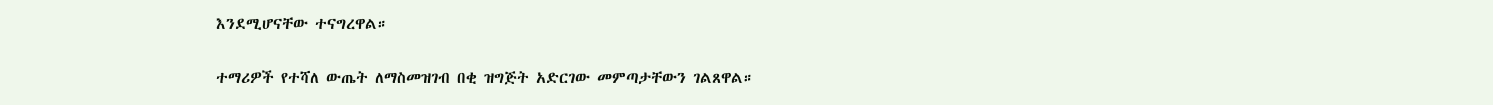እንደሚሆናቸው ተናግረዋል።

ተማሪዎች የተሻለ ውጤት ለማስመዝገብ በቂ ዝግጅት አድርገው መምጣታቸውን ገልጸዋል።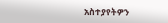አስተያየትዎን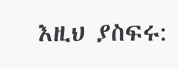እዚህ ያስፍሩ: